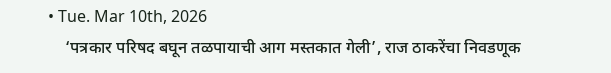• Tue. Mar 10th, 2026
    ‘पत्रकार परिषद बघून तळपायाची आग मस्तकात गेली’, राज ठाकरेंचा निवडणूक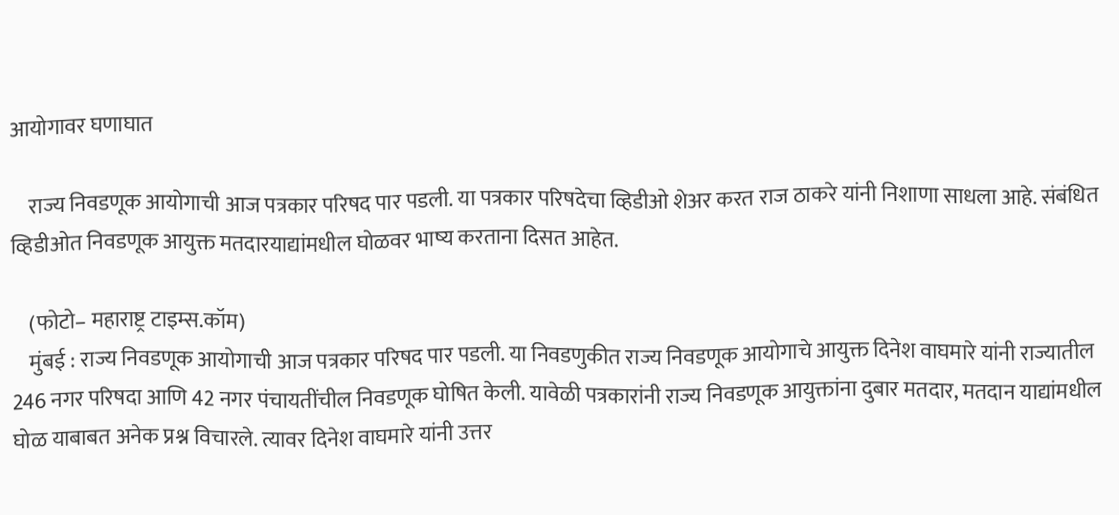आयोगावर घणाघात

    राज्य निवडणूक आयोगाची आज पत्रकार परिषद पार पडली. या पत्रकार परिषदेचा व्हिडीओ शेअर करत राज ठाकरे यांनी निशाणा साधला आहे. संबंधित व्हिडीओत निवडणूक आयुक्त मतदारयाद्यांमधील घोळवर भाष्य करताना दिसत आहेत.

    (फोटो– महाराष्ट्र टाइम्स.कॉम)
    मुंबई : राज्य निवडणूक आयोगाची आज पत्रकार परिषद पार पडली. या निवडणुकीत राज्य निवडणूक आयोगाचे आयुक्त दिनेश वाघमारे यांनी राज्यातील 246 नगर परिषदा आणि 42 नगर पंचायतींचील निवडणूक घोषित केली. यावेळी पत्रकारांनी राज्य निवडणूक आयुक्तांना दुबार मतदार, मतदान याद्यांमधील घोळ याबाबत अनेक प्रश्न विचारले. त्यावर दिनेश वाघमारे यांनी उत्तर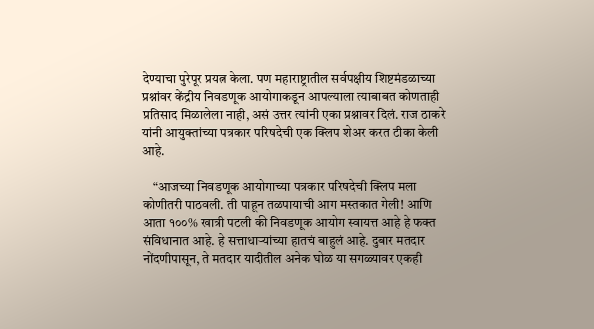देण्याचा पुरेपूर प्रयत्न केला. पण महाराष्ट्रातील सर्वपक्षीय शिष्टमंडळाच्या प्रश्नांवर केंद्रीय निवडणूक आयोगाकडून आपल्याला त्याबाबत कोणताही प्रतिसाद मिळालेला नाही, असं उत्तर त्यांनी एका प्रश्नावर दिलं. राज ठाकरे यांनी आयुक्तांच्या पत्रकार परिषदेची एक क्लिप शेअर करत टीका केली आहे.

    “आजच्या निवडणूक आयोगाच्या पत्रकार परिषदेची क्लिप मला कोणीतरी पाठवली. ती पाहून तळपायाची आग मस्तकात गेली! आणि आता १००% खात्री पटली की निवडणूक आयोग स्वायत्त आहे हे फक्त संविधानात आहे. हे सत्ताधाऱ्यांच्या हातचं बाहुलं आहे. दुबार मतदार नोंदणीपासून, ते मतदार यादीतील अनेक घोळ या सगळ्यावर एकही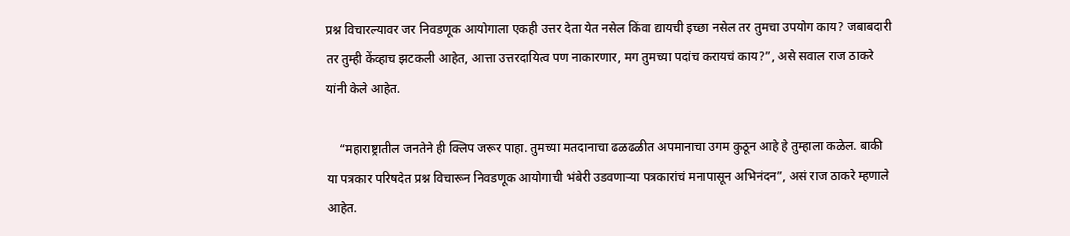प्रश्न विचारल्यावर जर निवडणूक आयोगाला एकही उत्तर देता येत नसेल किंवा द्यायची इच्छा नसेल तर तुमचा उपयोग काय? जबाबदारी तर तुम्ही केंव्हाच झटकली आहेत, आत्ता उत्तरदायित्व पण नाकारणार, मग तुमच्या पदांच करायचं काय?”, असे सवाल राज ठाकरे यांनी केले आहेत.

    “महाराष्ट्रातील जनतेने ही क्लिप जरूर पाहा. तुमच्या मतदानाचा ढळढळीत अपमानाचा उगम कुठून आहे हे तुम्हाला कळेल. बाकी या पत्रकार परिषदेत प्रश्न विचारून निवडणूक आयोगाची भंबेरी उडवणाऱ्या पत्रकारांचं मनापासून अभिनंदन”, असं राज ठाकरे म्हणाले आहेत.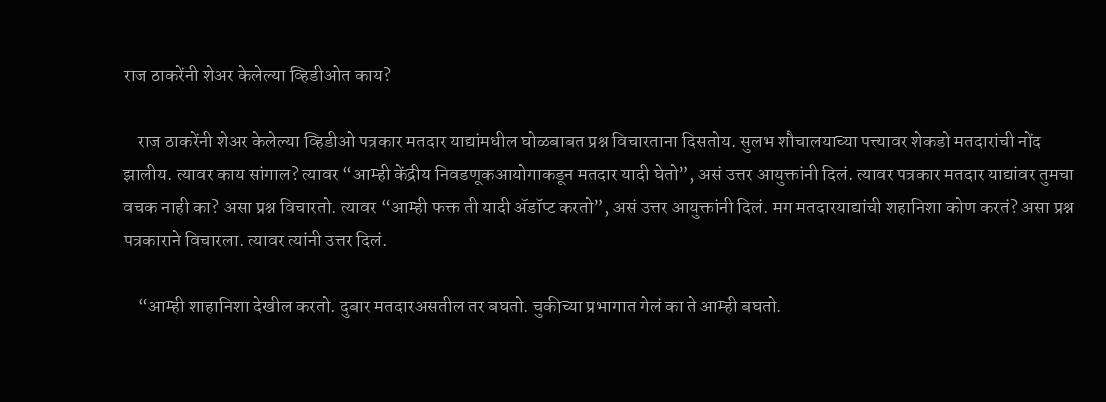राज ठाकरेंनी शेअर केलेल्या व्हिडीओत काय?

    राज ठाकरेंनी शेअर केलेल्या व्हिडीओ पत्रकार मतदार याद्यांमधील घोळबाबत प्रश्न विचारताना दिसतोय. सुलभ शौचालयाच्या पत्त्यावर शेकडो मतदारांची नोंद झालीय. त्यावर काय सांगाल? त्यावर “आम्ही केंद्रीय निवडणूकआयोगाकडून मतदार यादी घेतो”, असं उत्तर आयुक्तांनी दिलं. त्यावर पत्रकार मतदार याद्यांवर तुमचा वचक नाही का? असा प्रश्न विचारतो. त्यावर “आम्ही फक्त ती यादी ॲडॉप्ट करतो”, असं उत्तर आयुक्तांनी दिलं. मग मतदारयाद्यांची शहानिशा कोण करतं? असा प्रश्न पत्रकाराने विचारला. त्यावर त्यांनी उत्तर दिलं.

    “आम्ही शाहानिशा देखील करतो. दुबार मतदारअसतील तर बघतो. चुकीच्या प्रभागात गेलं का ते आम्ही बघतो.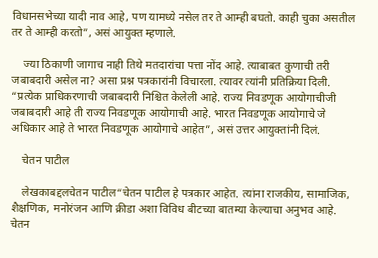विधानसभेच्या यादी नाव आहे, पण यामध्ये नसेल तर ते आम्ही बघतो. काही चुका असतील तर ते आम्ही करतो”, असं आयुक्त म्हणाले.

    ज्या ठिकाणी जागाच नाही तिथे मतदारांचा पत्ता नोंद आहे. त्याबाबत कुणाची तरी जबाबदारी असेल ना? असा प्रश्न पत्रकारांनी विचारला. त्यावर त्यांनी प्रतिक्रिया दिली. “प्रत्येक प्राधिकरणाची जबाबदारी निश्चित केलेली आहे. राज्य निवडणूक आयोगाचीजी जबाबदारी आहे ती राज्य निवडणूक आयोगाची आहे. भारत निवडणूक आयोगाचे जे अधिकार आहे ते भारत निवडणूक आयोगाचे आहेत”, असं उत्तर आयुक्तांनी दिलं.

    चेतन पाटील

    लेखकाबद्दलचेतन पाटील“चेतन पाटील हे पत्रकार आहेत. त्यांना राजकीय, सामाजिक, शैक्षणिक, मनोरंजन आणि क्रीडा अशा विविध बीटच्या बातम्या केल्याचा अनुभव आहे. चेतन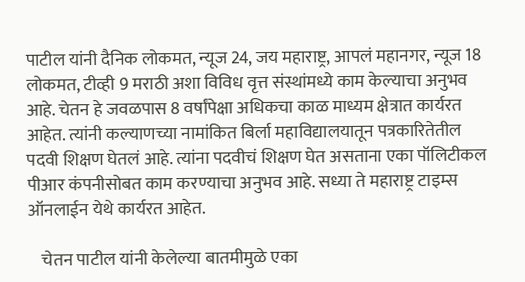पाटील यांनी दैनिक लोकमत, न्यूज 24, जय महाराष्ट्र, आपलं महानगर, न्यूज 18 लोकमत, टीव्ही 9 मराठी अशा विविध वृत्त संस्थांमध्ये काम केल्याचा अनुभव आहे. चेतन हे जवळपास 8 वर्षांपेक्षा अधिकचा काळ माध्यम क्षेत्रात कार्यरत आहेत. त्यांनी कल्याणच्या नामांकित बिर्ला महाविद्यालयातून पत्रकारितेतील पदवी शिक्षण घेतलं आहे. त्यांना पदवीचं शिक्षण घेत असताना एका पॉलिटीकल पीआर कंपनीसोबत काम करण्याचा अनुभव आहे. सध्या ते महाराष्ट्र टाइम्स ऑनलाईन येथे कार्यरत आहेत.

    चेतन पाटील यांनी केलेल्या बातमीमुळे एका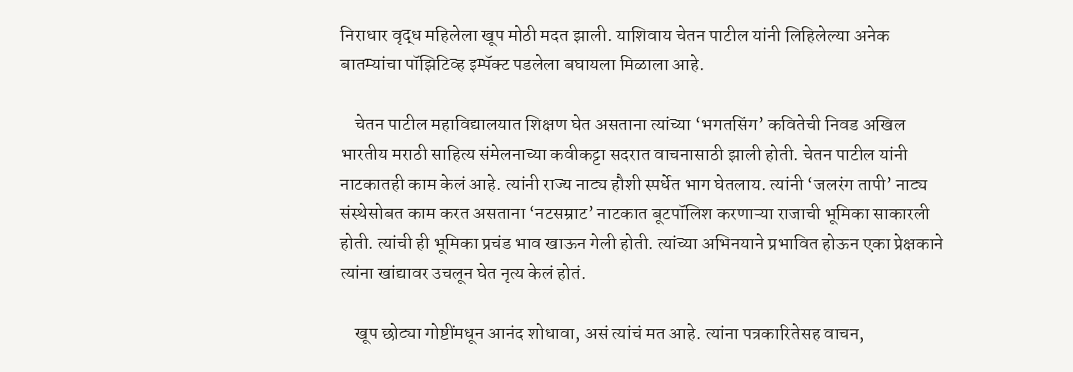निराधार वृद्ध महिलेला खूप मोठी मदत झाली. याशिवाय चेतन पाटील यांनी लिहिलेल्या अनेक बातम्यांचा पॉझिटिव्ह इम्पॅक्ट पडलेला बघायला मिळाला आहे.

    चेतन पाटील महाविद्यालयात शिक्षण घेत असताना त्यांच्या ‘भगतसिंग’ कवितेची निवड अखिल भारतीय मराठी साहित्य संमेलनाच्या कवीकट्टा सदरात वाचनासाठी झाली होती. चेतन पाटील यांनी नाटकातही काम केलं आहे. त्यांनी राज्य नाट्य हौशी स्पर्धेत भाग घेतलाय. त्यांनी ‘जलरंग तापी’ नाट्य संस्थेसोबत काम करत असताना ‘नटसम्राट’ नाटकात बूटपॉलिश करणाऱ्या राजाची भूमिका साकारली होती. त्यांची ही भूमिका प्रचंड भाव खाऊन गेली होती. त्यांच्या अभिनयाने प्रभावित होऊन एका प्रेक्षकाने त्यांना खांद्यावर उचलून घेत नृत्य केलं होतं.

    खूप छोट्या गोष्टींमधून आनंद शोधावा, असं त्यांचं मत आहे. त्यांना पत्रकारितेसह वाचन,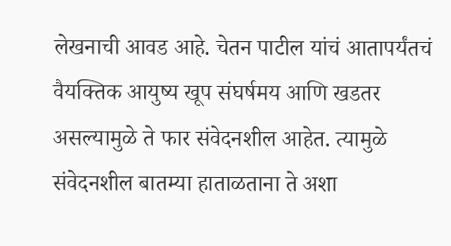लेखनाची आवड आहे. चेतन पाटील यांचं आतापर्यंतचं वैयक्तिक आयुष्य खूप संघर्षमय आणि खडतर असल्यामुळे ते फार संवेदनशील आहेत. त्यामुळे संवेदनशील बातम्या हाताळताना ते अशा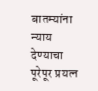बातम्यांना न्याय देण्याचा पूरेपूर प्रयत्न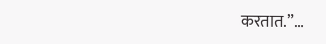करतात.”…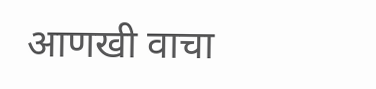आणखी वाचा